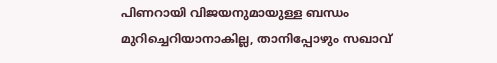പിണറായി വിജയനുമായുള്ള ബന്ധം മുറിച്ചെറിയാനാകില്ല, താനിപ്പോഴും സഖാവ്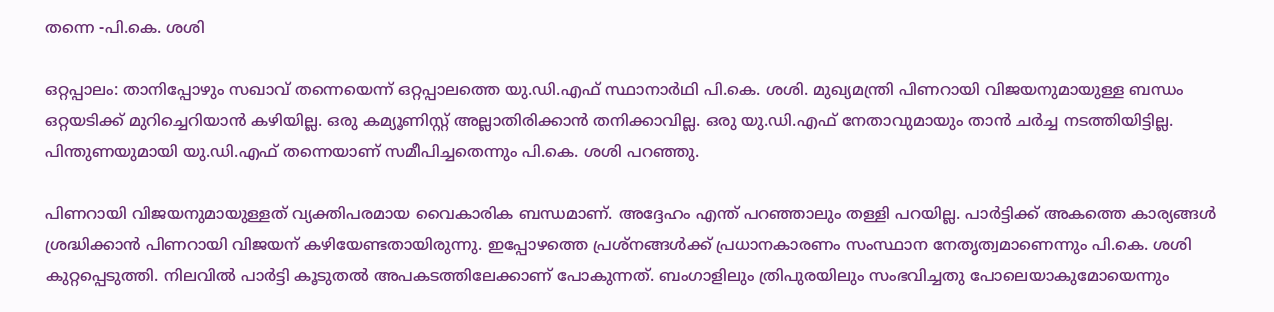തന്നെ -പി.കെ. ശശി

ഒറ്റപ്പാലം: താനിപ്പോഴും സഖാവ് തന്നെയെന്ന് ഒറ്റപ്പാലത്തെ യു.ഡി.എഫ് സ്ഥാനാർഥി പി.കെ. ശശി. മുഖ്യമന്ത്രി പിണറായി വിജയനുമായുള്ള ബന്ധം ഒറ്റയടിക്ക് മുറിച്ചെറിയാൻ കഴിയില്ല. ഒരു കമ്യൂണിസ്റ്റ് അല്ലാതിരിക്കാൻ തനിക്കാവില്ല. ഒരു യു.ഡി.എഫ് നേതാവുമായും താൻ ചർച്ച നടത്തിയിട്ടില്ല. പിന്തുണയുമായി യു.ഡി.എഫ് തന്നെയാണ് സമീപിച്ചതെന്നും പി.കെ. ശശി പറഞ്ഞു.

പിണറായി വിജയനുമായുള്ളത് വ്യക്തിപരമായ വൈകാരിക ബന്ധമാണ്. അദ്ദേഹം എന്ത് പറഞ്ഞാലും തള്ളി പറയില്ല. പാർട്ടിക്ക് അകത്തെ കാര്യങ്ങൾ ശ്രദ്ധിക്കാൻ പിണറായി വിജയന് കഴിയേണ്ടതായിരുന്നു. ഇപ്പോഴത്തെ പ്രശ്നങ്ങൾക്ക് പ്രധാനകാരണം സംസ്ഥാന നേതൃത്വമാണെന്നും പി.കെ. ശശി കുറ്റപ്പെടുത്തി. നിലവിൽ പാർട്ടി കൂടുതൽ അപകടത്തിലേക്കാണ് പോകുന്നത്. ബംഗാളിലും ത്രിപുരയിലും സംഭവിച്ചതു പോലെയാകുമോയെന്നും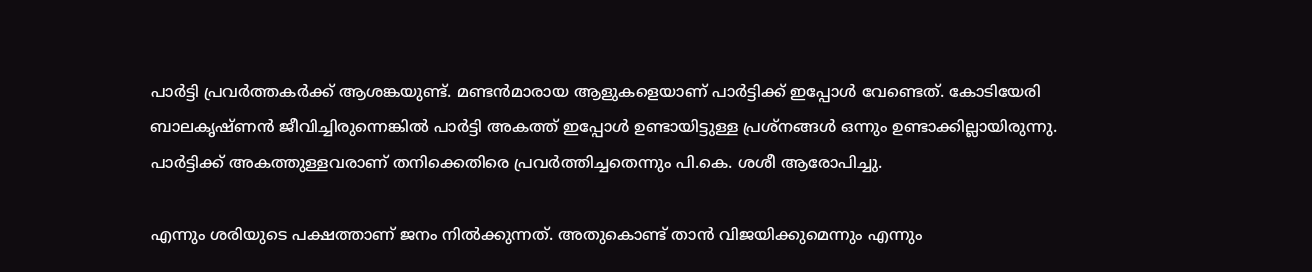പാർട്ടി പ്രവർത്തകർക്ക് ആശങ്കയുണ്ട്. മണ്ടൻമാരായ ആളുകളെയാണ് പാർട്ടിക്ക് ഇപ്പോൾ വേണ്ടെത്. കോടിയേരി ബാലകൃഷ്ണൻ ജീവിച്ചിരുന്നെങ്കിൽ പാർട്ടി അകത്ത് ഇപ്പോൾ ഉണ്ടായിട്ടുള്ള പ്രശ്നങ്ങൾ ഒന്നും ഉണ്ടാക്കില്ലായിരുന്നു. പാർട്ടിക്ക് അകത്തുള്ളവരാണ് തനിക്കെതിരെ പ്രവർത്തിച്ചതെന്നും പി.കെ. ശശീ ആരോപിച്ചു.

എന്നും ശരിയുടെ പക്ഷത്താണ് ജനം നിൽക്കുന്നത്. അതുകൊണ്ട് താൻ വിജയിക്കുമെന്നും എന്നും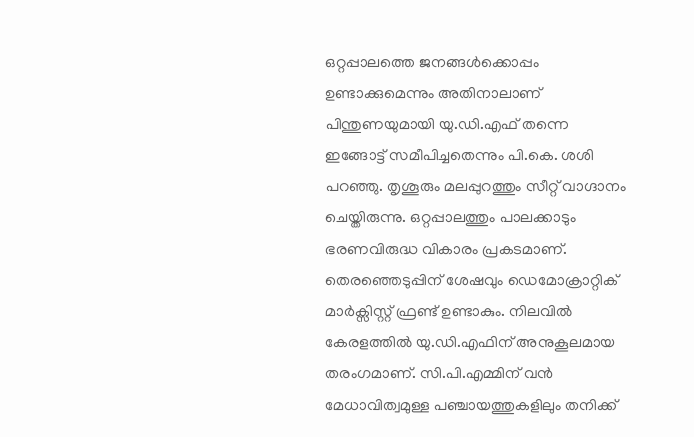ഒറ്റപ്പാലത്തെ ജനങ്ങൾക്കൊപ്പം ഉണ്ടാക്കുമെന്നും അതിനാലാണ് പിന്തുണയുമായി യു.ഡി.എഫ് തന്നെ ഇങ്ങോട്ട് സമീപിച്ചതെന്നും പി.കെ. ശശി പറഞ്ഞു. തൃശൂരും മലപ്പുറത്തും സീറ്റ് വാഗ്ദാനം ചെയ്തിരുന്നു. ഒറ്റപ്പാലത്തും പാലക്കാടും ഭരണവിരുദ്ധ വികാരം പ്രകടമാണ്. തെരഞ്ഞെടുപ്പിന് ശേഷവും ഡെമോക്രാറ്റിക് മാർക്സിസ്റ്റ് ഫ്രണ്ട് ഉണ്ടാകും. നിലവിൽ കേരളത്തിൽ യു.ഡി.എഫിന് അനുകൂലമായ തരംഗമാണ്. സി.പി.എമ്മിന് വൻ മേധാവിത്വമുള്ള പഞ്ചായത്തുകളിലും തനിക്ക്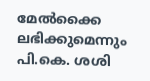മേൽക്കൈ ലഭിക്കുമെന്നും പി.കെ. ശശി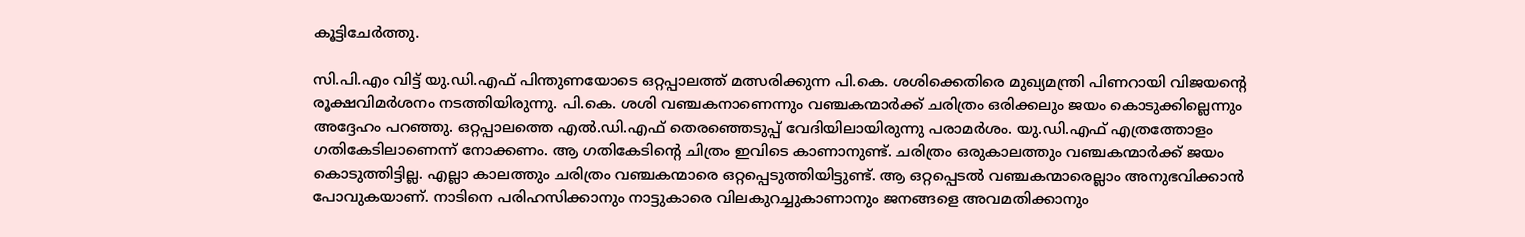കൂട്ടിചേർത്തു.

സി.പി.എം വിട്ട് യു.ഡി.എഫ് പിന്തുണയോടെ ഒറ്റപ്പാലത്ത് മത്സരിക്കുന്ന പി.കെ. ശശിക്കെതിരെ മുഖ്യമന്ത്രി പിണറായി വിജയന്‍റെ രൂക്ഷവിമർശനം നടത്തിയിരുന്നു. പി.കെ. ശശി വഞ്ചകനാണെന്നും വഞ്ചകന്മാർക്ക് ചരിത്രം ഒരിക്കലും ജയം കൊടുക്കില്ലെന്നും അദ്ദേഹം പറഞ്ഞു. ഒറ്റപ്പാലത്തെ എൽ.ഡി.എഫ് തെരഞ്ഞെടുപ്പ് വേദിയിലായിരുന്നു പരാമർശം. യു.ഡി.എഫ് എത്രത്തോളം ഗതികേടിലാണെന്ന് നോക്കണം. ആ ഗതികേടിന്‍റെ ചിത്രം ഇവിടെ കാണാനുണ്ട്. ചരിത്രം ഒരുകാലത്തും വഞ്ചകന്മാർക്ക് ജയം കൊടുത്തിട്ടില്ല. എല്ലാ കാലത്തും ചരിത്രം വഞ്ചകന്മാരെ ഒറ്റപ്പെടുത്തിയിട്ടുണ്ട്. ആ ഒറ്റപ്പെടൽ വഞ്ചകന്മാരെല്ലാം അനുഭവിക്കാൻ പോവുകയാണ്. നാടിനെ പരിഹസിക്കാനും നാട്ടുകാരെ വിലകുറച്ചുകാണാനും ജനങ്ങളെ അവമതിക്കാനും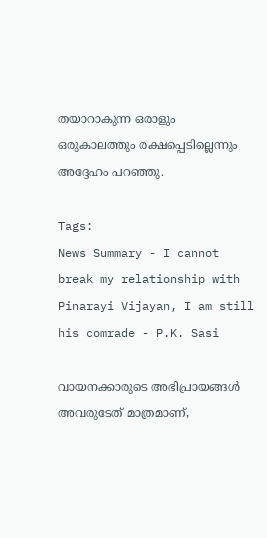തയാറാകുന്ന ഒരാളും ഒരുകാലത്തും രക്ഷപ്പെടില്ലെന്നും അദ്ദേഹം പറഞ്ഞു.

Tags:
News Summary - I cannot break my relationship with Pinarayi Vijayan, I am still his comrade - P.K. Sasi

വായനക്കാരുടെ അഭിപ്രായങ്ങള്‍ അവരുടേത് മാത്രമാണ്,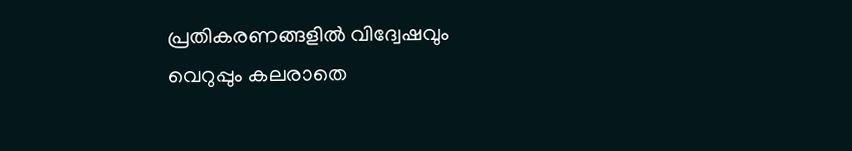പ്രതികരണങ്ങളിൽ വിദ്വേഷവും വെറുപ്പും കലരാതെ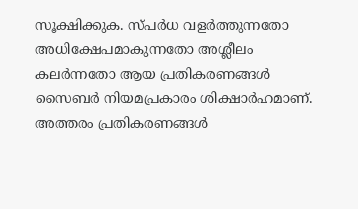സൂക്ഷിക്കുക. സ്പർധ വളർത്തുന്നതോ അധിക്ഷേപമാകുന്നതോ അശ്ലീലം കലർന്നതോ ആയ പ്രതികരണങ്ങൾ സൈബർ നിയമപ്രകാരം ശിക്ഷാർഹമാണ്. അത്തരം പ്രതികരണങ്ങൾ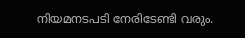നിയമനടപടി നേരിടേണ്ടി വരും.